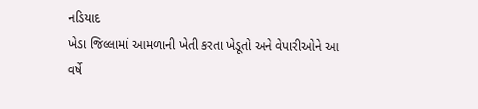નડિયાદ
ખેડા જિલ્લામાં આમળાની ખેતી કરતા ખેડૂતો અને વેપારીઓને આ વર્ષે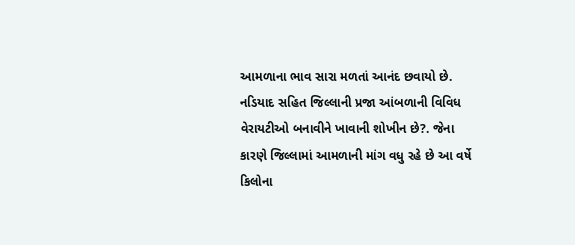આમળાના ભાવ સારા મળતાં આનંદ છવાયો છે. નડિયાદ સહિત જિલ્લાની પ્રજા આંબળાની વિવિધ વેરાયટીઓ બનાવીને ખાવાની શોખીન છે?. જેના કારણે જિલ્લામાં આમળાની માંગ વધુ રહે છે આ વર્ષે કિલોના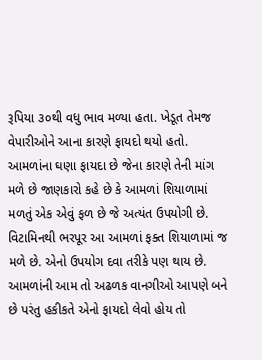રૂપિયા ૩૦થી વધુ ભાવ મળ્યા હતા. ખેડૂત તેમજ વેપારીઓને આના કારણે ફાયદો થયો હતો. આમળાંના ઘણા ફાયદા છે જેના કારણે તેની માંગ મળે છે જાણકારો કહે છે કે આમળાં શિયાળામાં મળતું એક એવું ફળ છે જે અત્યંત ઉપયોગી છે. વિટામિનથી ભરપૂર આ આમળાં ફક્ત શિયાળામાં જ મળે છે. એનો ઉપયોગ દવા તરીકે પણ થાય છે. આમળાંની આમ તો અઢળક વાનગીઓ આપણે બને છે પરંતુ હકીકતે એનો ફાયદો લેવો હોય તો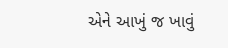એને આખું જ ખાવું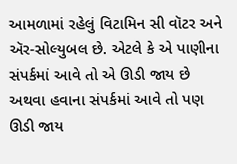આમળામાં રહેલું વિટામિન સી વૉટર અને ઍર-સોલ્યુબલ છે. એટલે કે એ પાણીના સંપર્કમાં આવે તો એ ઊડી જાય છે અથવા હવાના સંપર્કમાં આવે તો પણ ઊડી જાય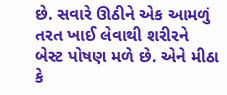છે. સવારે ઊઠીને એક આમળું તરત ખાઈ લેવાથી શરીરને બેસ્ટ પોષણ મળે છે. એને મીઠા કે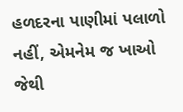હળદરના પાણીમાં પલાળો નહીં, એમનેમ જ ખાઓ જેથી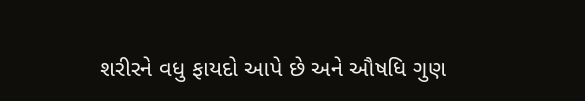શરીરને વધુ ફાયદો આપે છે અને ઔષધિ ગુણ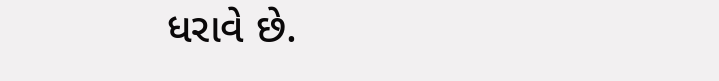ધરાવે છે.